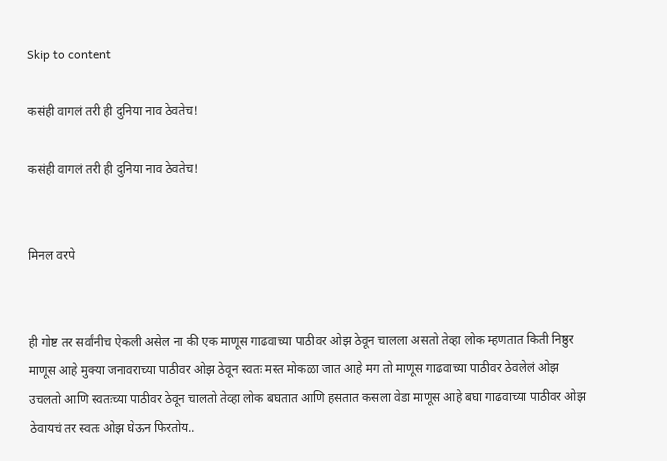Skip to content

कसंही वागलं तरी ही दुनिया नाव ठेवतेच!

कसंही वागलं तरी ही दुनिया नाव ठेवतेच!


मिनल वरपे


ही गोष्ट तर सर्वांनीच ऐकली असेल ना की एक माणूस गाढवाच्या पाठीवर ओझ ठेवून चालला असतो तेव्हा लोक म्हणतात किती निष्ठुर माणूस आहे मुक्या जनावराच्या पाठीवर ओझ ठेवून स्वतः मस्त मोकळा जात आहे मग तो माणूस गाढवाच्या पाठीवर ठेवलेलं ओझ उचलतो आणि स्वतःच्या पाठीवर ठेवून चालतो तेव्हा लोक बघतात आणि हसतात कसला वेडा माणूस आहे बघा गाढवाच्या पाठीवर ओझ ठेवायचं तर स्वतः ओझ घेऊन फिरतोय..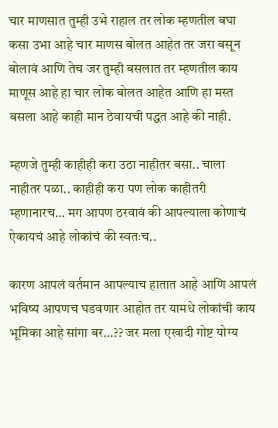चार माणसात तुम्ही उभे राहाल तर लोक म्हणतील बघा कसा उभा आहे चार माणस बोलत आहेत तर जरा बसून बोलावं आणि तेच जर तुम्ही बसलात तर म्हणतील काय माणूस आहे हा चार लोक बोलत आहेत आणि हा मस्त बसला आहे काही मान ठेवायची पद्धत आहे की नाही.

म्हणजे तुम्ही काहीही करा उठा नाहीतर बसा.. चाला नाहीतर पळा.. काहीही करा पण लोक काहीतरी म्हणानारच… मग आपण ठरवावं की आपल्याला कोणाचं ऐकायचं आहे लोकांचं की स्वतःच..

कारण आपलं वर्तमान आपल्याच हातात आहे आणि आपलं भविष्य आपणच घडवणार आहोत तर यामधे लोकांची काय भूमिका आहे सांगा बर…?? जर मला एखादी गोष्ट योग्य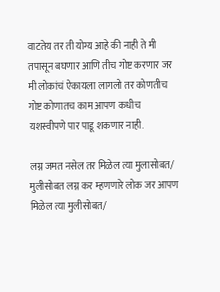वाटतेय तर ती योग्य आहे की नाही ते मी तपासून बघणार आणि तीच गोष्ट करणार जर मी लोकांचं ऐकायला लागलो तर कोणतीच गोष्ट कोणातच काम आपण कधीच यशस्वीपणे पार पाडू शकणार नाही.

लग्न जमत नसेल तर मिळेल त्या मुलासोबत/ मुलीसोबत लग्न कर म्हणणारे लोक जर आपण मिळेल त्या मुलीसोबत/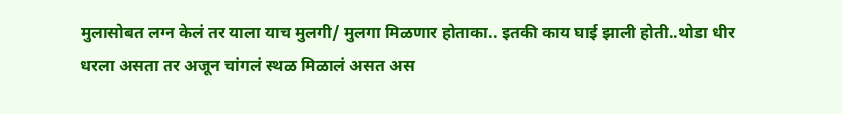मुलासोबत लग्न केलं तर याला याच मुलगी/ मुलगा मिळणार होताका.. इतकी काय घाई झाली होती..थोडा धीर धरला असता तर अजून चांगलं स्थळ मिळालं असत अस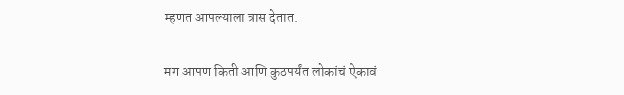म्हणत आपल्याला त्रास देतात.

मग आपण किती आणि कुठपर्यंत लोकांचं ऐकावं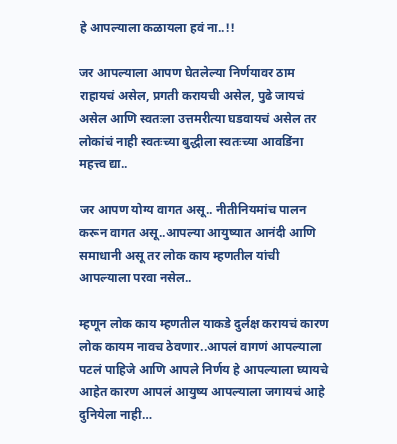हे आपल्याला कळायला हवं ना..!!

जर आपल्याला आपण घेतलेल्या निर्णयावर ठाम राहायचं असेल, प्रगती करायची असेल, पुढे जायचं असेल आणि स्वतःला उत्तमरीत्या घडवायचं असेल तर लोकांचं नाही स्वतःच्या बुद्धीला स्वतःच्या आवडिंना महत्त्व द्या..

जर आपण योग्य वागत असू.. नीतीनियमांच पालन करून वागत असू..आपल्या आयुष्यात आनंदी आणि समाधानी असू तर लोक काय म्हणतील यांची आपल्याला परवा नसेल..

म्हणून लोक काय म्हणतील याकडे दुर्लक्ष करायचं कारण लोक कायम नावच ठेवणार..आपलं वागणं आपल्याला पटलं पाहिजे आणि आपले निर्णय हे आपल्याला घ्यायचे आहेत कारण आपलं आयुष्य आपल्याला जगायचं आहे दुनियेला नाही…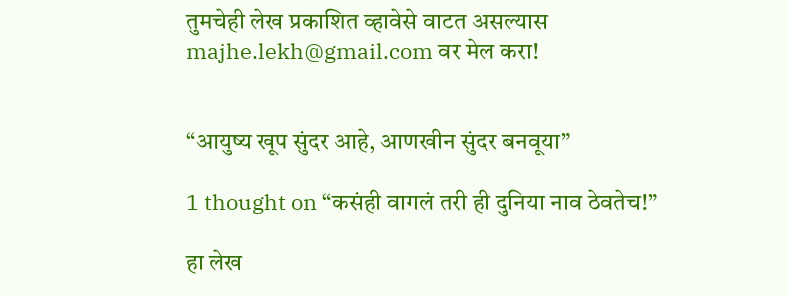तुमचेही लेख प्रकाशित व्हावेसे वाटत असल्यास majhe.lekh@gmail.com वर मेल करा!


“आयुष्य खूप सुंदर आहे, आणखीन सुंदर बनवूया”

1 thought on “कसंही वागलं तरी ही दुनिया नाव ठेवतेच!”

हा लेख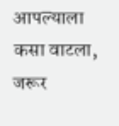आपल्याला कसा वाटला, जरूर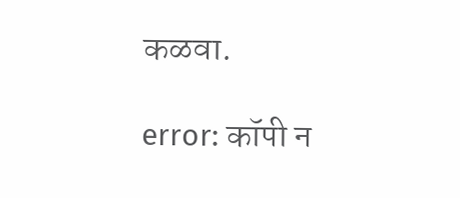कळवा.

error: कॉपी न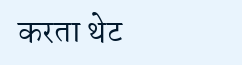करता थेट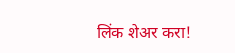लिंक शेअर करा!